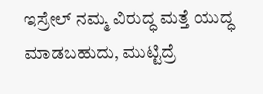ಇಸ್ರೇಲ್ ನಮ್ಮ ವಿರುದ್ಧ ಮತ್ತೆ ಯುದ್ಧ ಮಾಡಬಹುದು, ಮುಟ್ಟಿದ್ರೆ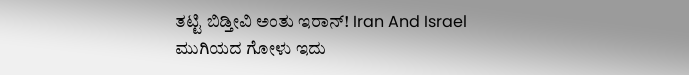ತಟ್ಟಿ ಬಿಡ್ತೀವಿ ಅಂತು ಇರಾನ್! Iran And Israel
ಮುಗಿಯದ ಗೋಳು ಇದು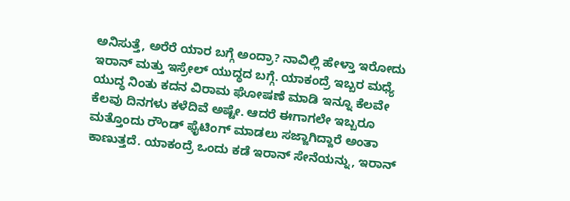ಅನಿಸುತ್ತೆ, ಅರೆರೆ ಯಾರ ಬಗ್ಗೆ ಅಂದ್ರಾ? ನಾವಿಲ್ಲಿ ಹೇಳ್ತಾ ಇರೋದು ಇರಾನ್ ಮತ್ತು ಇಸ್ರೇಲ್ ಯುದ್ಧದ ಬಗ್ಗೆ. ಯಾಕಂದ್ರೆ ಇಬ್ಬರ ಮಧ್ಯೆ ಯುದ್ಧ ನಿಂತು ಕದನ ವಿರಾಮ ಘೋಷಣೆ ಮಾಡಿ ಇನ್ನೂ ಕೆಲವೇ ಕೆಲವು ದಿನಗಳು ಕಳೆದಿವೆ ಅಷ್ಟೇ. ಆದರೆ ಈಗಾಗಲೇ ಇಬ್ಬರೂ ಮತ್ತೊಂದು ರೌಂಡ್ ಫೈಟಿಂಗ್ ಮಾಡಲು ಸಜ್ಜಾಗಿದ್ದಾರೆ ಅಂತಾ ಕಾಣುತ್ತದೆ. ಯಾಕಂದ್ರೆ ಒಂದು ಕಡೆ ಇರಾನ್ ಸೇನೆಯನ್ನು, ಇರಾನ್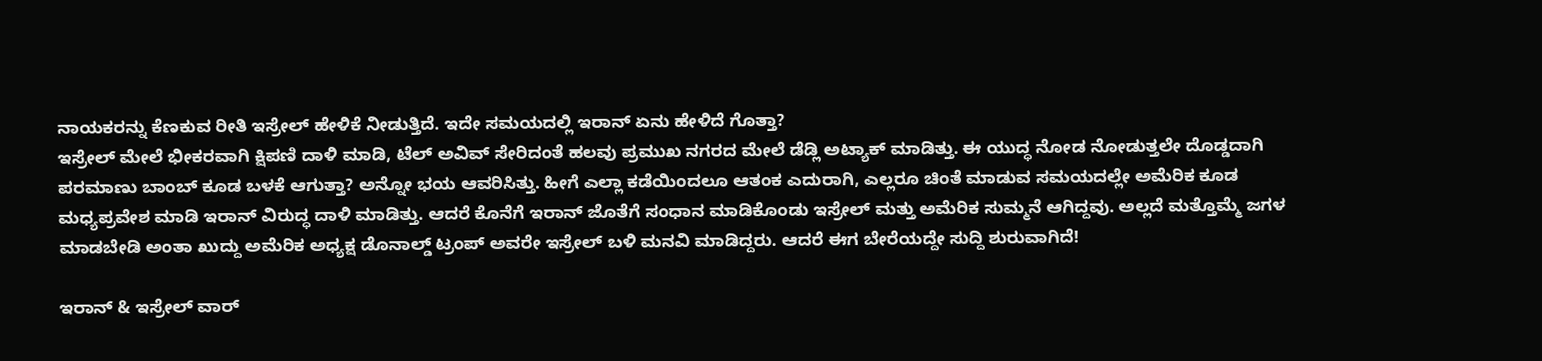ನಾಯಕರನ್ನು ಕೆಣಕುವ ರೀತಿ ಇಸ್ರೇಲ್ ಹೇಳಿಕೆ ನೀಡುತ್ತಿದೆ. ಇದೇ ಸಮಯದಲ್ಲಿ ಇರಾನ್ ಏನು ಹೇಳಿದೆ ಗೊತ್ತಾ?
ಇಸ್ರೇಲ್ ಮೇಲೆ ಭೀಕರವಾಗಿ ಕ್ಷಿಪಣಿ ದಾಳಿ ಮಾಡಿ, ಟೆಲ್ ಅವಿವ್ ಸೇರಿದಂತೆ ಹಲವು ಪ್ರಮುಖ ನಗರದ ಮೇಲೆ ಡೆಡ್ಲಿ ಅಟ್ಯಾಕ್ ಮಾಡಿತ್ತು. ಈ ಯುದ್ಧ ನೋಡ ನೋಡುತ್ತಲೇ ದೊಡ್ಡದಾಗಿ ಪರಮಾಣು ಬಾಂಬ್ ಕೂಡ ಬಳಕೆ ಆಗುತ್ತಾ? ಅನ್ನೋ ಭಯ ಆವರಿಸಿತ್ತು. ಹೀಗೆ ಎಲ್ಲಾ ಕಡೆಯಿಂದಲೂ ಆತಂಕ ಎದುರಾಗಿ, ಎಲ್ಲರೂ ಚಿಂತೆ ಮಾಡುವ ಸಮಯದಲ್ಲೇ ಅಮೆರಿಕ ಕೂಡ ಮಧ್ಯಪ್ರವೇಶ ಮಾಡಿ ಇರಾನ್ ವಿರುದ್ಧ ದಾಳಿ ಮಾಡಿತ್ತು. ಆದರೆ ಕೊನೆಗೆ ಇರಾನ್ ಜೊತೆಗೆ ಸಂಧಾನ ಮಾಡಿಕೊಂಡು ಇಸ್ರೇಲ್ ಮತ್ತು ಅಮೆರಿಕ ಸುಮ್ಮನೆ ಆಗಿದ್ದವು. ಅಲ್ಲದೆ ಮತ್ತೊಮ್ಮೆ ಜಗಳ ಮಾಡಬೇಡಿ ಅಂತಾ ಖುದ್ದು ಅಮೆರಿಕ ಅಧ್ಯಕ್ಷ ಡೊನಾಲ್ಡ್ ಟ್ರಂಪ್ ಅವರೇ ಇಸ್ರೇಲ್ ಬಳಿ ಮನವಿ ಮಾಡಿದ್ದರು. ಆದರೆ ಈಗ ಬೇರೆಯದ್ದೇ ಸುದ್ದಿ ಶುರುವಾಗಿದೆ!

ಇರಾನ್ & ಇಸ್ರೇಲ್ ವಾರ್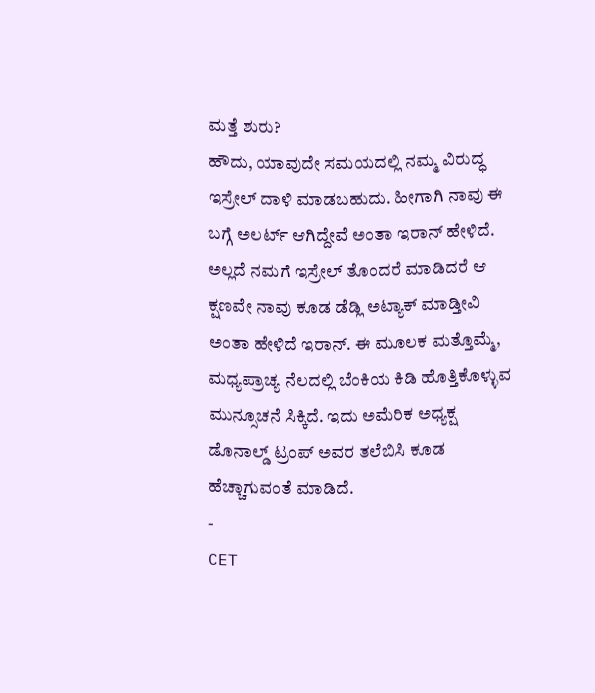ಮತ್ತೆ ಶುರು?
ಹೌದು, ಯಾವುದೇ ಸಮಯದಲ್ಲಿ ನಮ್ಮ ವಿರುದ್ಧ ಇಸ್ರೇಲ್ ದಾಳಿ ಮಾಡಬಹುದು. ಹೀಗಾಗಿ ನಾವು ಈ ಬಗ್ಗೆ ಅಲರ್ಟ್ ಆಗಿದ್ದೇವೆ ಅಂತಾ ಇರಾನ್ ಹೇಳಿದೆ. ಅಲ್ಲದೆ ನಮಗೆ ಇಸ್ರೇಲ್ ತೊಂದರೆ ಮಾಡಿದರೆ ಆ ಕ್ಷಣವೇ ನಾವು ಕೂಡ ಡೆಡ್ಲಿ ಅಟ್ಯಾಕ್ ಮಾಡ್ತೀವಿ ಅಂತಾ ಹೇಳಿದೆ ಇರಾನ್. ಈ ಮೂಲಕ ಮತ್ತೊಮ್ಮೆ, ಮಧ್ಯಪ್ರಾಚ್ಯ ನೆಲದಲ್ಲಿ ಬೆಂಕಿಯ ಕಿಡಿ ಹೊತ್ತಿಕೊಳ್ಳುವ ಮುನ್ಸೂಚನೆ ಸಿಕ್ಕಿದೆ. ಇದು ಅಮೆರಿಕ ಅಧ್ಯಕ್ಷ ಡೊನಾಲ್ಡ್ ಟ್ರಂಪ್ ಅವರ ತಲೆಬಿಸಿ ಕೂಡ ಹೆಚ್ಚಾಗುವಂತೆ ಮಾಡಿದೆ.
-
CET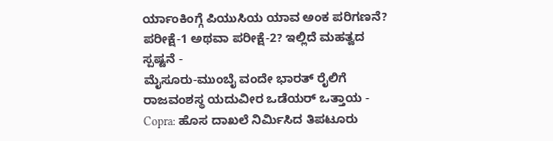ರ್ಯಾಂಕಿಂಗ್ಗೆ ಪಿಯುಸಿಯ ಯಾವ ಅಂಕ ಪರಿಗಣನೆ? ಪರೀಕ್ಷೆ-1 ಅಥವಾ ಪರೀಕ್ಷೆ-2? ಇಲ್ಲಿದೆ ಮಹತ್ವದ ಸ್ಪಷ್ಟನೆ -
ಮೈಸೂರು-ಮುಂಬೈ ವಂದೇ ಭಾರತ್ ರೈಲಿಗೆ ರಾಜವಂಶಸ್ಥ ಯದುವೀರ ಒಡೆಯರ್ ಒತ್ತಾಯ -
Copra: ಹೊಸ ದಾಖಲೆ ನಿರ್ಮಿಸಿದ ತಿಪಟೂರು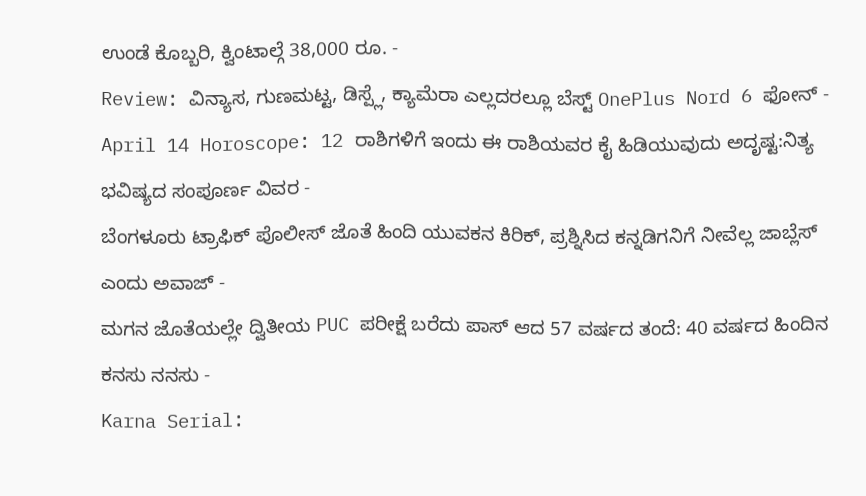ಉಂಡೆ ಕೊಬ್ಬರಿ, ಕ್ವಿಂಟಾಲ್ಗೆ 38,000 ರೂ. -
Review: ವಿನ್ಯಾಸ, ಗುಣಮಟ್ಟ, ಡಿಸ್ಪ್ಲೆ, ಕ್ಯಾಮೆರಾ ಎಲ್ಲದರಲ್ಲೂ ಬೆಸ್ಟ್ OnePlus Nord 6 ಫೋನ್ -
April 14 Horoscope: 12 ರಾಶಿಗಳಿಗೆ ಇಂದು ಈ ರಾಶಿಯವರ ಕೈ ಹಿಡಿಯುವುದು ಅದೃಷ್ಟ:ನಿತ್ಯ ಭವಿಷ್ಯದ ಸಂಪೂರ್ಣ ವಿವರ -
ಬೆಂಗಳೂರು ಟ್ರಾಫಿಕ್ ಪೊಲೀಸ್ ಜೊತೆ ಹಿಂದಿ ಯುವಕನ ಕಿರಿಕ್, ಪ್ರಶ್ನಿಸಿದ ಕನ್ನಡಿಗನಿಗೆ ನೀವೆಲ್ಲ ಜಾಬ್ಲೆಸ್ ಎಂದು ಅವಾಜ್ -
ಮಗನ ಜೊತೆಯಲ್ಲೇ ದ್ವಿತೀಯ PUC ಪರೀಕ್ಷೆ ಬರೆದು ಪಾಸ್ ಆದ 57 ವರ್ಷದ ತಂದೆ: 40 ವರ್ಷದ ಹಿಂದಿನ ಕನಸು ನನಸು -
Karna Serial: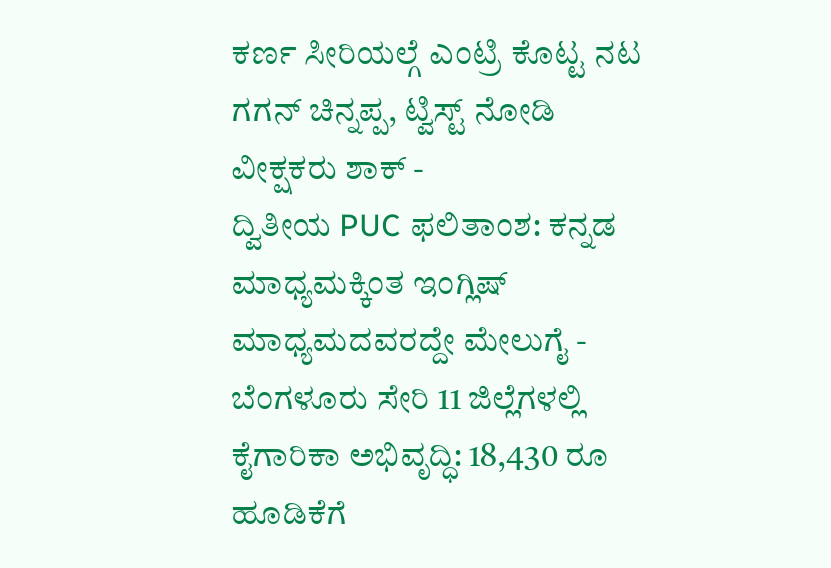ಕರ್ಣ ಸೀರಿಯಲ್ಗೆ ಎಂಟ್ರಿ ಕೊಟ್ಟ ನಟ ಗಗನ್ ಚಿನ್ನಪ್ಪ, ಟ್ವಿಸ್ಟ್ ನೋಡಿ ವೀಕ್ಷಕರು ಶಾಕ್ -
ದ್ವಿತೀಯ PUC ಫಲಿತಾಂಶ: ಕನ್ನಡ ಮಾಧ್ಯಮಕ್ಕಿಂತ ಇಂಗ್ಲಿಷ್ ಮಾಧ್ಯಮದವರದ್ದೇ ಮೇಲುಗೈ -
ಬೆಂಗಳೂರು ಸೇರಿ 11 ಜಿಲ್ಲೆಗಳಲ್ಲಿ ಕೈಗಾರಿಕಾ ಅಭಿವೃದ್ಧಿ: 18,430 ರೂ ಹೂಡಿಕೆಗೆ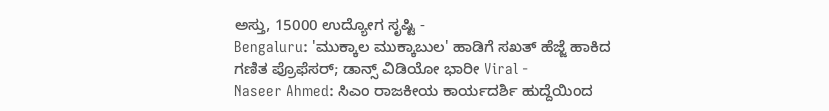ಅಸ್ತು, 15000 ಉದ್ಯೋಗ ಸೃಷ್ಟಿ -
Bengaluru: 'ಮುಕ್ಕಾಲ ಮುಕ್ಕಾಬುಲ' ಹಾಡಿಗೆ ಸಖತ್ ಹೆಜ್ಜೆ ಹಾಕಿದ ಗಣಿತ ಪ್ರೊಫೆಸರ್; ಡಾನ್ಸ್ ವಿಡಿಯೋ ಭಾರೀ Viral -
Naseer Ahmed: ಸಿಎಂ ರಾಜಕೀಯ ಕಾರ್ಯದರ್ಶಿ ಹುದ್ದೆಯಿಂದ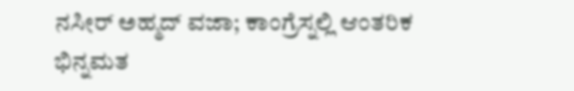ನಸೀರ್ ಅಹ್ಮದ್ ವಜಾ; ಕಾಂಗ್ರೆಸ್ನಲ್ಲಿ ಆಂತರಿಕ ಭಿನ್ನಮತ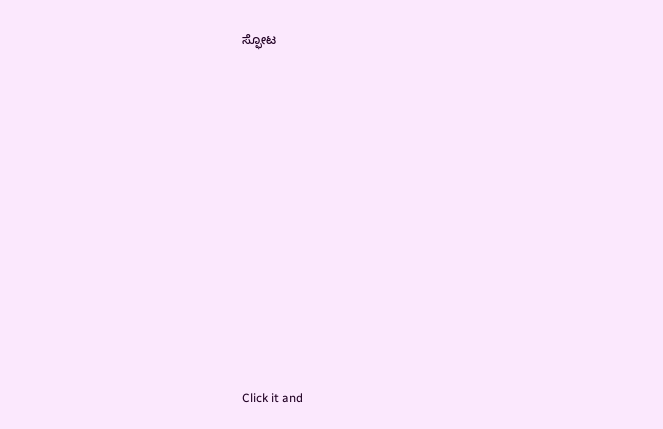ಸ್ಫೋಟ












Click it and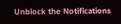Unblock the Notifications